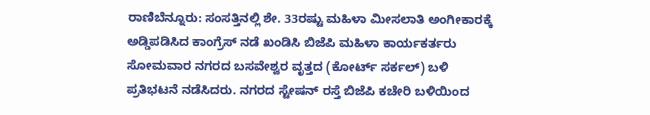ರಾಣಿಬೆನ್ನೂರು: ಸಂಸತ್ತಿನಲ್ಲಿ ಶೇ. 33ರಷ್ಟು ಮಹಿಳಾ ಮೀಸಲಾತಿ ಅಂಗೀಕಾರಕ್ಕೆ ಅಡ್ಡಿಪಡಿಸಿದ ಕಾಂಗ್ರೆಸ್ ನಡೆ ಖಂಡಿಸಿ ಬಿಜೆಪಿ ಮಹಿಳಾ ಕಾರ್ಯಕರ್ತರು ಸೋಮವಾರ ನಗರದ ಬಸವೇಶ್ವರ ವೃತ್ತದ (ಕೋರ್ಟ್ ಸರ್ಕಲ್) ಬಳಿ ಪ್ರತಿಭಟನೆ ನಡೆಸಿದರು. ನಗರದ ಸ್ಟೇಷನ್ ರಸ್ತೆ ಬಿಜೆಪಿ ಕಚೇರಿ ಬಳಿಯಿಂದ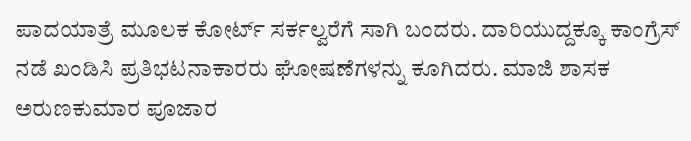ಪಾದಯಾತ್ರೆ ಮೂಲಕ ಕೋರ್ಟ್ ಸರ್ಕಲ್ವರೆಗೆ ಸಾಗಿ ಬಂದರು. ದಾರಿಯುದ್ದಕ್ಕೂ ಕಾಂಗ್ರೆಸ್ ನಡೆ ಖಂಡಿಸಿ ಪ್ರತಿಭಟನಾಕಾರರು ಘೋಷಣೆಗಳನ್ನು ಕೂಗಿದರು. ಮಾಜಿ ಶಾಸಕ ಅರುಣಕುಮಾರ ಪೂಜಾರ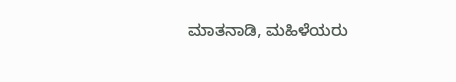ಮಾತನಾಡಿ, ಮಹಿಳೆಯರು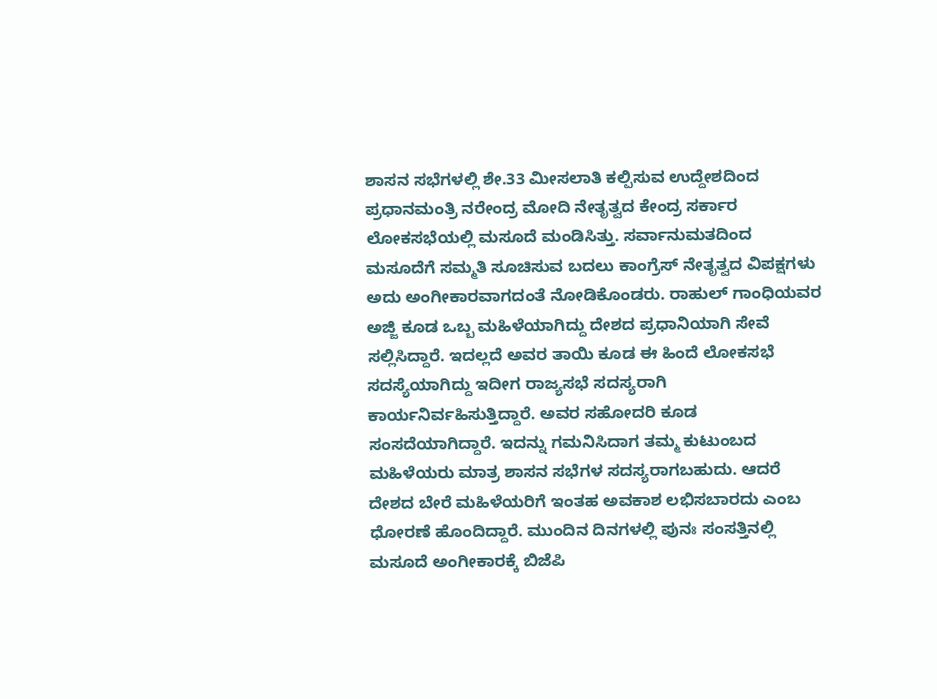ಶಾಸನ ಸಭೆಗಳಲ್ಲಿ ಶೇ.33 ಮೀಸಲಾತಿ ಕಲ್ಪಿಸುವ ಉದ್ದೇಶದಿಂದ ಪ್ರಧಾನಮಂತ್ರಿ ನರೇಂದ್ರ ಮೋದಿ ನೇತೃತ್ವದ ಕೇಂದ್ರ ಸರ್ಕಾರ ಲೋಕಸಭೆಯಲ್ಲಿ ಮಸೂದೆ ಮಂಡಿಸಿತ್ತು. ಸರ್ವಾನುಮತದಿಂದ ಮಸೂದೆಗೆ ಸಮ್ಮತಿ ಸೂಚಿಸುವ ಬದಲು ಕಾಂಗ್ರೆಸ್ ನೇತೃತ್ವದ ವಿಪಕ್ಷಗಳು ಅದು ಅಂಗೀಕಾರವಾಗದಂತೆ ನೋಡಿಕೊಂಡರು. ರಾಹುಲ್ ಗಾಂಧಿಯವರ ಅಜ್ಜಿ ಕೂಡ ಒಬ್ಬ ಮಹಿಳೆಯಾಗಿದ್ದು ದೇಶದ ಪ್ರಧಾನಿಯಾಗಿ ಸೇವೆ ಸಲ್ಲಿಸಿದ್ದಾರೆ. ಇದಲ್ಲದೆ ಅವರ ತಾಯಿ ಕೂಡ ಈ ಹಿಂದೆ ಲೋಕಸಭೆ ಸದಸ್ಯೆಯಾಗಿದ್ದು ಇದೀಗ ರಾಜ್ಯಸಭೆ ಸದಸ್ಯರಾಗಿ ಕಾರ್ಯನಿರ್ವಹಿಸುತ್ತಿದ್ದಾರೆ. ಅವರ ಸಹೋದರಿ ಕೂಡ ಸಂಸದೆಯಾಗಿದ್ದಾರೆ. ಇದನ್ನು ಗಮನಿಸಿದಾಗ ತಮ್ಮ ಕುಟುಂಬದ ಮಹಿಳೆಯರು ಮಾತ್ರ ಶಾಸನ ಸಭೆಗಳ ಸದಸ್ಯರಾಗಬಹುದು. ಆದರೆ ದೇಶದ ಬೇರೆ ಮಹಿಳೆಯರಿಗೆ ಇಂತಹ ಅವಕಾಶ ಲಭಿಸಬಾರದು ಎಂಬ ಧೋರಣೆ ಹೊಂದಿದ್ದಾರೆ. ಮುಂದಿನ ದಿನಗಳಲ್ಲಿ ಪುನಃ ಸಂಸತ್ತಿನಲ್ಲಿ ಮಸೂದೆ ಅಂಗೀಕಾರಕ್ಕೆ ಬಿಜೆಪಿ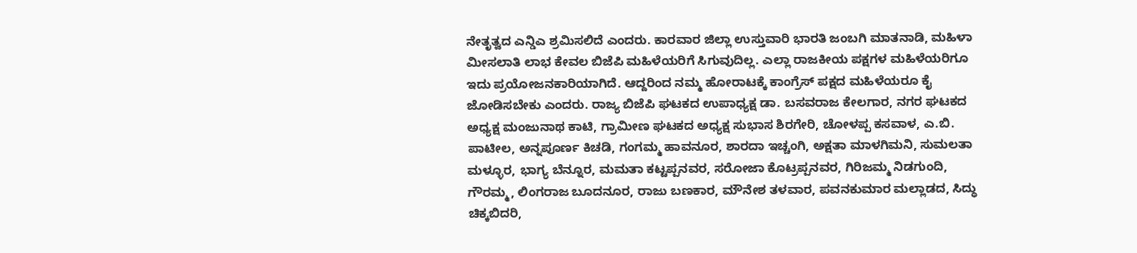ನೇತೃತ್ವದ ಎನ್ಡಿಎ ಶ್ರಮಿಸಲಿದೆ ಎಂದರು. ಕಾರವಾರ ಜಿಲ್ಲಾ ಉಸ್ತುವಾರಿ ಭಾರತಿ ಜಂಬಗಿ ಮಾತನಾಡಿ, ಮಹಿಳಾ ಮೀಸಲಾತಿ ಲಾಭ ಕೇವಲ ಬಿಜೆಪಿ ಮಹಿಳೆಯರಿಗೆ ಸಿಗುವುದಿಲ್ಲ. ಎಲ್ಲಾ ರಾಜಕೀಯ ಪಕ್ಷಗಳ ಮಹಿಳೆಯರಿಗೂ ಇದು ಪ್ರಯೋಜನಕಾರಿಯಾಗಿದೆ. ಆದ್ದರಿಂದ ನಮ್ಮ ಹೋರಾಟಕ್ಕೆ ಕಾಂಗ್ರೆಸ್ ಪಕ್ಷದ ಮಹಿಳೆಯರೂ ಕೈ ಜೋಡಿಸಬೇಕು ಎಂದರು. ರಾಜ್ಯ ಬಿಜೆಪಿ ಘಟಕದ ಉಪಾಧ್ಯಕ್ಷ ಡಾ. ಬಸವರಾಜ ಕೇಲಗಾರ, ನಗರ ಘಟಕದ ಅಧ್ಯಕ್ಷ ಮಂಜುನಾಥ ಕಾಟಿ, ಗ್ರಾಮೀಣ ಘಟಕದ ಅಧ್ಯಕ್ಷ ಸುಭಾಸ ಶಿರಗೇರಿ, ಚೋಳಪ್ಪ ಕಸವಾಳ, ಎ.ಬಿ. ಪಾಟೀಲ, ಅನ್ನಪೂರ್ಣ ಕಿಚಡಿ, ಗಂಗಮ್ಮ ಹಾವನೂರ, ಶಾರದಾ ಇಚ್ಚಂಗಿ, ಅಕ್ಷತಾ ಮಾಳಗಿಮನಿ, ಸುಮಲತಾ ಮಳ್ಳೂರ, ಭಾಗ್ಯ ಬೆನ್ನೂರ, ಮಮತಾ ಕಟ್ಟಪ್ಪನವರ, ಸರೋಜಾ ಕೊಟ್ರಪ್ಪನವರ, ಗಿರಿಜಮ್ಮ ನಿಡಗುಂದಿ, ಗೌರಮ್ಮ, ಲಿಂಗರಾಜ ಬೂದನೂರ, ರಾಜು ಬಣಕಾರ, ಮೌನೇಶ ತಳವಾರ, ಪವನಕುಮಾರ ಮಲ್ಲಾಡದ, ಸಿದ್ಧು ಚಿಕ್ಕಬಿದರಿ,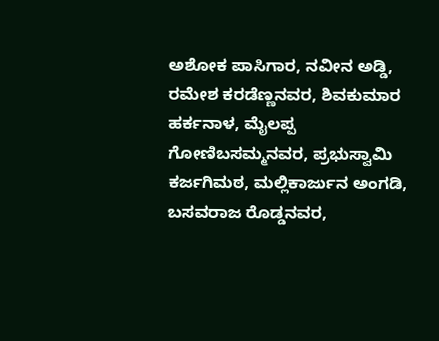ಅಶೋಕ ಪಾಸಿಗಾರ, ನವೀನ ಅಡ್ಡಿ, ರಮೇಶ ಕರಡೆಣ್ಣನವರ, ಶಿವಕುಮಾರ ಹರ್ಕನಾಳ, ಮೈಲಪ್ಪ ಗೋಣಿಬಸಮ್ಮನವರ, ಪ್ರಭುಸ್ವಾಮಿ ಕರ್ಜಗಿಮಠ, ಮಲ್ಲಿಕಾರ್ಜುನ ಅಂಗಡಿ, ಬಸವರಾಜ ರೊಡ್ಡನವರ,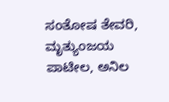ಸಂತೋಷ ತೇವರಿ, ಮೃತ್ಯುಂಜಯ ಪಾಟೀಲ, ಅನಿಲ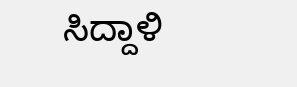ಸಿದ್ದಾಳಿ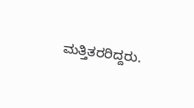ಮತ್ತಿತರರಿದ್ದರು.